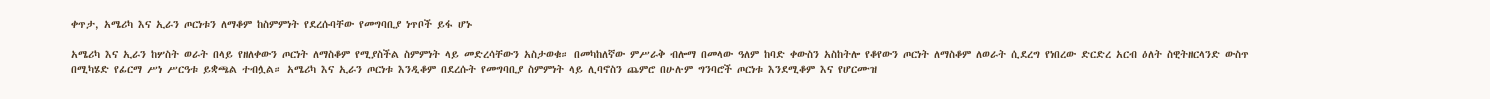ቀጥታ, አሜሪካ እና ኢራን ጦርነቱን ለማቆም ከስምምነት የደረሱባቸው የመግባቢያ ነጥቦች ይፋ ሆኑ

አሜሪካ እና ኢራን ከሦስት ወራት በላይ የዘለቀውን ጦርነት ለማስቆም የሚያስችል ስምምነት ላይ መድረሳቸውን አስታወቁ። በመካከለኛው ምሥራቅ ብሎማ በመላው ዓለም ከባድ ቀውስን አስከትሎ የቆየውን ጦርነት ለማስቆም ለወራት ሲደረግ የነበረው ድርድረ አርብ ዕለት ስዊትዘርላንድ ውስጥ በሚካሄድ የፊርማ ሥነ ሥርዓቱ ይቋጫል ተብሏል። አሜሪካ እና ኢራን ጦርነቱ እንዲቆም በደረሱት የመግባቢያ ስምምነት ላይ ሊባኖስን ጨምሮ በሁሉም ግንባሮች ጦርነቱ እንደሚቆም እና የሆርሙዝ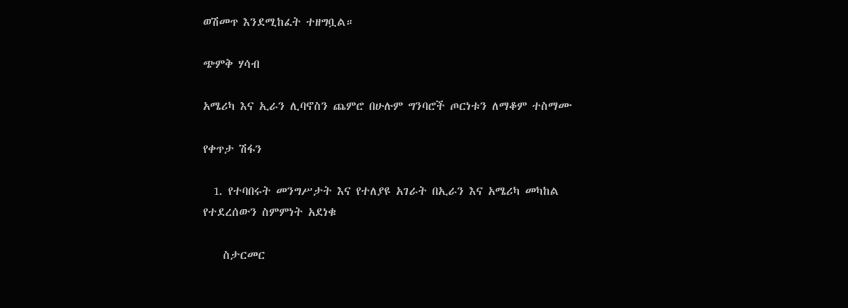ወሽመጥ እንደሚከፈት ተዘግቧል።

ጭምቅ ሃሳብ

አሜሪካ እና ኢራን ሊባኖስን ጨምሮ በሁሉም ግንባሮች ጦርነቱን ለማቆም ተስማሙ

የቀጥታ ሽፋን

  1. የተባበሩት መንግሥታት እና የተለያዩ አገራት በኢራን እና አሜሪካ መካከል የተደረሰውን ስምምነት አደነቁ

    ስታርመር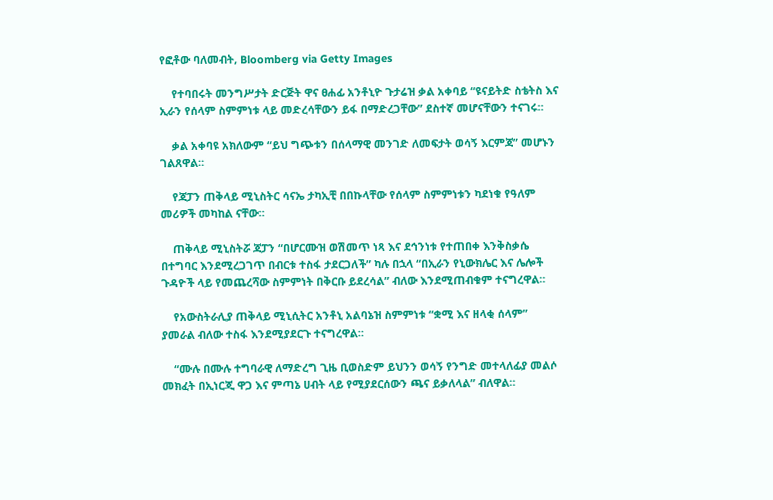የፎቶው ባለመብት, Bloomberg via Getty Images

    የተባበሩት መንግሥታት ድርጅት ዋና ፀሐፊ አንቶኒዮ ጉታሬዝ ቃል አቀባይ “ዩናይትድ ስቴትስ እና ኢራን የሰላም ስምምነቱ ላይ መድረሳቸውን ይፋ በማድረጋቸው” ደስተኛ መሆናቸውን ተናገሩ።

    ቃል አቀባዩ አክለውም “ይህ ግጭቱን በሰላማዊ መንገድ ለመፍታት ወሳኝ እርምጃ” መሆኑን ገልጸዋል።

    የጃፓን ጠቅላይ ሚኒስትር ሳናኤ ታካኢቺ በበኩላቸው የሰላም ስምምነቱን ካደነቁ የዓለም መሪዎች መካከል ናቸው።

    ጠቅላይ ሚኒስትሯ ጃፓን “በሆርሙዝ ወሽመጥ ነጻ እና ደኅንነቱ የተጠበቀ እንቅስቃሴ በተግባር እንደሚረጋገጥ በብርቱ ተስፋ ታደርጋለች” ካሉ በኋላ “በኢራን የኒውክሌር እና ሌሎች ጉዳዮች ላይ የመጨረሻው ስምምነት በቅርቡ ይደረሳል” ብለው እንደሚጠብቁም ተናግረዋል።

    የአውስትራሊያ ጠቅላይ ሚኒሲትር አንቶኒ አልባኔዝ ስምምነቱ “ቋሚ እና ዘላቂ ሰላም” ያመራል ብለው ተስፋ እንደሚያደርጉ ተናግረዋል።

    “ሙሉ በሙሉ ተግባራዊ ለማድረግ ጊዜ ቢወስድም ይህንን ወሳኝ የንግድ መተላለፊያ መልሶ መክፈት በኢነርጂ ዋጋ እና ምጣኔ ሀብት ላይ የሚያደርሰውን ጫና ይቃለላል” ብለዋል።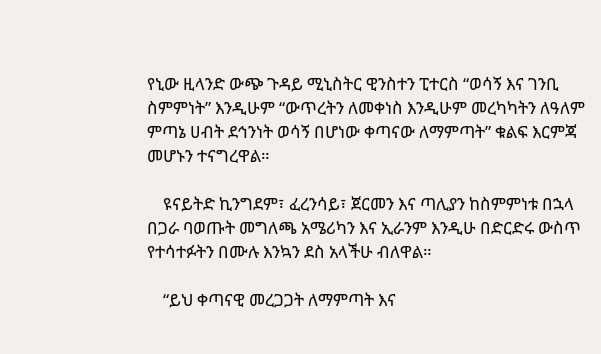የኒው ዚላንድ ውጭ ጉዳይ ሚኒስትር ዊንስተን ፒተርስ “ወሳኝ እና ገንቢ ስምምነት” እንዲሁም “ውጥረትን ለመቀነስ እንዲሁም መረካካትን ለዓለም ምጣኔ ሀብት ደኅንነት ወሳኝ በሆነው ቀጣናው ለማምጣት” ቁልፍ እርምጃ መሆኑን ተናግረዋል።

    ዩናይትድ ኪንግደም፣ ፈረንሳይ፣ ጀርመን እና ጣሊያን ከስምምነቱ በኋላ በጋራ ባወጡት መግለጫ አሜሪካን እና ኢራንም እንዲሁ በድርድሩ ውስጥ የተሳተፉትን በሙሉ እንኳን ደስ አላችሁ ብለዋል።

    “ይህ ቀጣናዊ መረጋጋት ለማምጣት እና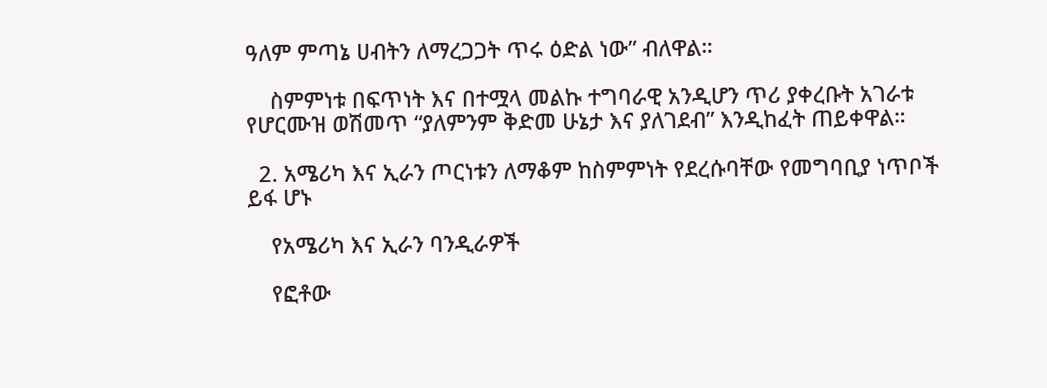ዓለም ምጣኔ ሀብትን ለማረጋጋት ጥሩ ዕድል ነው” ብለዋል።

    ስምምነቱ በፍጥነት እና በተሟላ መልኩ ተግባራዊ አንዲሆን ጥሪ ያቀረቡት አገራቱ የሆርሙዝ ወሽመጥ “ያለምንም ቅድመ ሁኔታ እና ያለገደብ” እንዲከፈት ጠይቀዋል።

  2. አሜሪካ እና ኢራን ጦርነቱን ለማቆም ከስምምነት የደረሱባቸው የመግባቢያ ነጥቦች ይፋ ሆኑ

    የአሜሪካ እና ኢራን ባንዲራዎች

    የፎቶው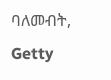ባለመብት, Getty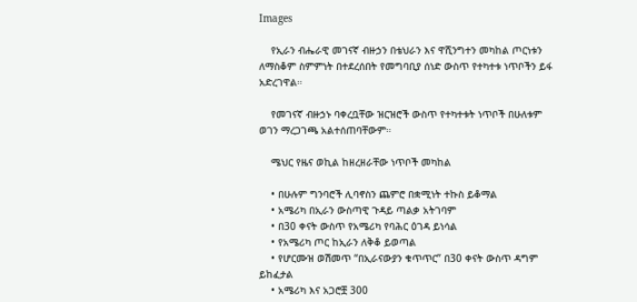Images

    የኢራን ብሔራዊ መገናኛ ብዙኃን በቴህራን እና ዋሺንግተን መካከል ጦርነቱን ለማስቆም ስምምነት በተደረሰበት የመግባቢያ ሰነድ ውስጥ የተካተቱ ነጥቦችን ይፋ አድረገዋል።

    የመገናኛ ብዙኃኑ ባቀረቧቸው ዝርዝሮች ውስጥ የተካተቱት ነጥቦች በሁለቱም ወገን ማረጋገጫ አልተሰጠባቸውም።

    ሜህር የዜና ወኪል ከዘረዘራቸው ነጥቦች መካከል

    • በሁሉም ግንባሮች ሊባኖስን ጨምሮ በቋሚነት ተኩስ ይቆማል
    • አሜሪካ በኢራን ውስጣዊ ጉዳይ ጣልቃ አትገባም
    • በ30 ቀናት ውስጥ የአሜሪካ የባሕር ዕገዳ ይነሳል
    • የአሜሪካ ጦር ከኢራን ለቅቆ ይወጣል
    • የሆርሙዝ ወሽመጥ “በኢራናውያን ቁጥጥር” በ30 ቀናት ውስጥ ዳግም ይከፈታል
    • አሜሪካ እና አጋሮቿ 300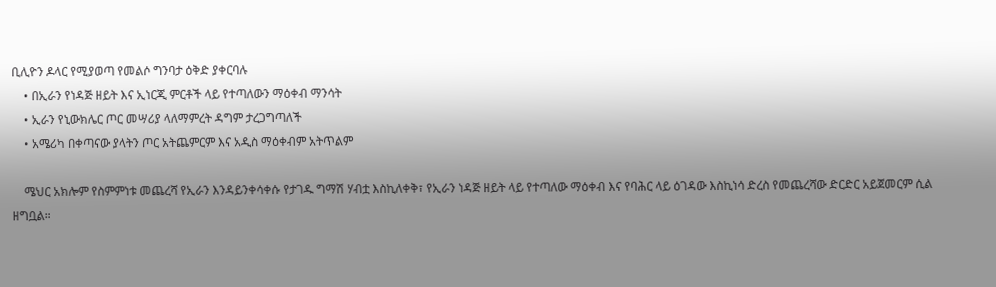ቢሊዮን ዶላር የሚያወጣ የመልሶ ግንባታ ዕቅድ ያቀርባሉ
    • በኢራን የነዳጅ ዘይት እና ኢነርጂ ምርቶች ላይ የተጣለውን ማዕቀብ ማንሳት
    • ኢራን የኒውክሌር ጦር መሣሪያ ላለማምረት ዳግም ታረጋግጣለች
    • አሜሪካ በቀጣናው ያላትን ጦር አትጨምርም እና አዲስ ማዕቀብም አትጥልም

    ሜህር አክሎም የስምምነቱ መጨረሻ የኢራን እንዳይንቀሳቀሱ የታገዱ ግማሽ ሃብቷ እስኪለቀቅ፣ የኢራን ነዳጅ ዘይት ላይ የተጣለው ማዕቀብ እና የባሕር ላይ ዕገዳው እስኪነሳ ድረስ የመጨረሻው ድርድር አይጀመርም ሲል ዘግቧል።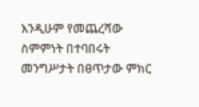እንዲሁም የመጨረሻው ስምምነት በተባበሩት መንግሥታት በፀጥታው ምክር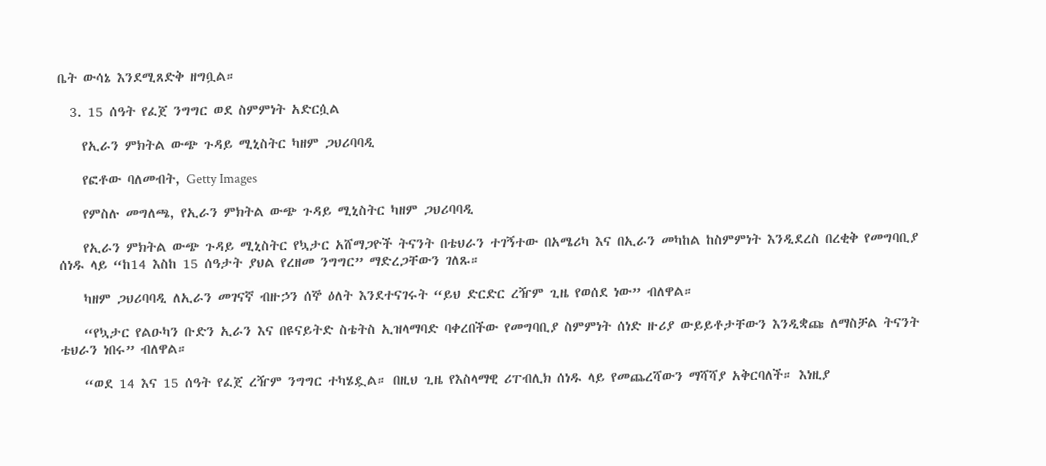ቤት ውሳኔ እንደሚጸድቅ ዘግቧል።

  3. 15 ሰዓት የፈጀ ንግግር ወደ ስምምነት አድርሷል

    የኢራን ምክትል ውጭ ጉዳይ ሚኒስትር ካዘም ጋህሪባባዲ

    የፎቶው ባለመብት, Getty Images

    የምስሉ መግለጫ, የኢራን ምክትል ውጭ ጉዳይ ሚኒስትር ካዘም ጋህሪባባዲ

    የኢራን ምክትል ውጭ ጉዳይ ሚኒስትር የኳታር አሸማጋዮች ትናንት በቴህራን ተገኝተው በአሜሪካ እና በኢራን መካከል ከስምምነት እንዲደረስ በረቂቅ የመግባቢያ ሰነዱ ላይ “ከ14 እስከ 15 ሰዓታት ያህል የረዘመ ንግግር” ማድረጋቸውን ገለጹ።

    ካዘም ጋህሪባባዲ ለኢራን መገናኛ ብዙኃን ሰኞ ዕለት እንደተናገሩት “ይህ ድርድር ረዥም ጊዜ የወሰደ ነው” ብለዋል።

    “የኳታር የልዑካን ቡድን ኢራን እና በዩናይትድ ስቴትስ ኢዝላማባድ ባቀረበችው የመግባቢያ ስምምነት ሰነድ ዙሪያ ውይይቶታቸውን እንዲቋጩ ለማስቻል ትናንት ቴህራን ነበሩ” ብለዋል።

    “ወደ 14 እና 15 ሰዓት የፈጀ ረዥም ንግግር ተካሄዷል። በዚህ ጊዜ የእስላማዊ ሪፐብሊክ ሰነዱ ላይ የመጨረሻውን ማሻሻያ አቅርባለች። እነዚያ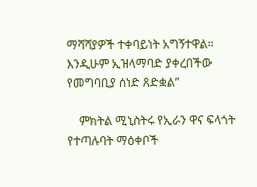ማሻሻያዎች ተቀባይነት አግኝተዋል። እንዲሁም ኢዝላማባድ ያቀረበችው የመግባቢያ ሰነድ ጸድቋል”

    ምክትል ሚኒስትሩ የኢራን ዋና ፍላጎት የተጣሉባት ማዕቀቦች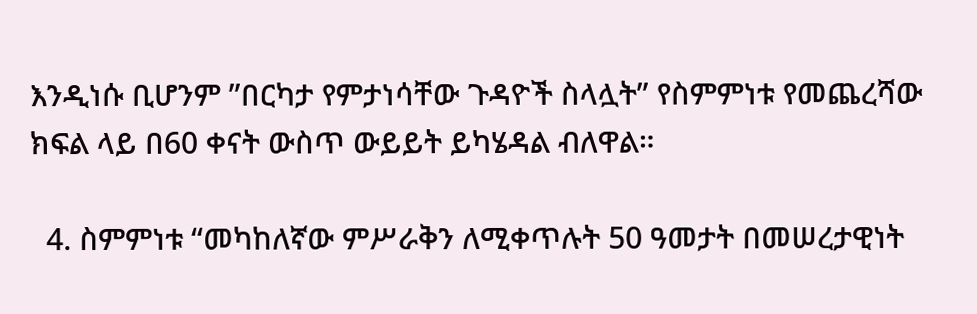እንዲነሱ ቢሆንም ”በርካታ የምታነሳቸው ጉዳዮች ስላሏት” የስምምነቱ የመጨረሻው ክፍል ላይ በ60 ቀናት ውስጥ ውይይት ይካሄዳል ብለዋል።

  4. ስምምነቱ “መካከለኛው ምሥራቅን ለሚቀጥሉት 50 ዓመታት በመሠረታዊነት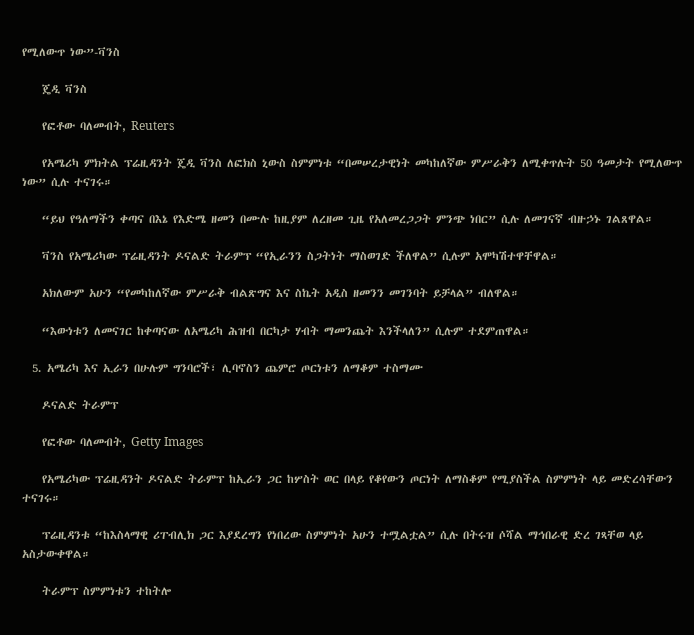የሚለውጥ ነው”-ቫንስ

    ጄዲ ቫንስ

    የፎቶው ባለመብት, Reuters

    የአሜሪካ ምክትል ፕሬዚዳንት ጄዲ ቫንስ ለፎክስ ኒውስ ስምምነቱ “በመሠረታዊነት መካከለኛው ምሥራቅን ለሚቀጥሉት 50 ዓመታት የሚለውጥ ነው” ሲሉ ተናገሩ።

    “ይህ የዓለማችን ቀጣና በእኔ የእድሜ ዘመን በሙሉ ከዚያም ለረዘመ ጊዜ የአለመረጋጋት ምንጭ ነበር” ሲሉ ለመገናኛ ብዙኃኑ ገልጸዋል።

    ቫንስ የአሜሪካው ፕሬዚዳንት ዶናልድ ትራምፕ “የኢራንን ስጋትነት ማስወገድ ችለዋል” ሲሉም አሞካሽተዋቸዋል።

    አክለውም አሁን “የመካከለኛው ምሥራቅ ብልጽግና እና ስኬት አዲስ ዘመንን መገንባት ይቻላል” ብለዋል።

    “እውነቱን ለመናገር ከቀጣናው ለአሜሪካ ሕዝብ በርካታ ሃብት ማመንጨት እንችላለን” ሲሉም ተደምጠዋል።

  5. አሜሪካ እና ኢራን በሁሉም ግንባሮች፣ ሊባኖስን ጨምሮ ጦርነቱን ለማቆም ተስማሙ

    ዶናልድ ትራምፕ

    የፎቶው ባለመብት, Getty Images

    የአሜሪካው ፕሬዚዳንት ዶናልድ ትራምፕ ከኢራን ጋር ከሦስት ወር በላይ የቆየውን ጦርነት ለማስቆም የሚያስችል ስምምነት ላይ መድረሳቸውን ተናገሩ።

    ፕሬዚዳንቱ “ከእስላማዊ ሪፐብሊክ ጋር እያደረግን የነበረው ስምምነት አሁን ተሟልቷል” ሲሉ በትሩዝ ሶሻል ማኅበራዊ ድረ ገጻቸወ ላይ አስታውቀዋል።

    ትራምፕ ስምምነቱን ተከትሎ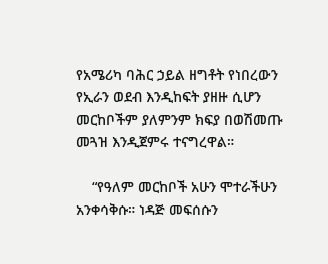የአሜሪካ ባሕር ኃይል ዘግቶት የነበረውን የኢራን ወደብ እንዲከፍት ያዘዙ ሲሆን መርከቦችም ያለምንም ክፍያ በወሽመጡ መጓዝ እንዲጀምሩ ተናግረዋል።

    “የዓለም መርከቦች አሁን ሞተራችሁን አንቀሳቅሱ። ነዳጅ መፍሰሱን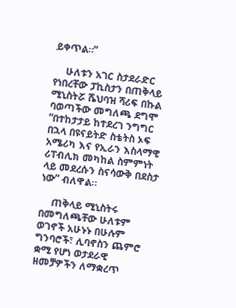ይቀጥል።”

    ሁለቱን አገር ስታደራድር የነበረቸው ፓኪስታን በጠቅላይ ሚኒስትሯ ሼህባዝ ሻሪፍ በኩል ባወጣችው መግለጫ ደግሞ “በተከታታይ ከተደረገ ንግግር በኋላ በዩናይትድ ስቴትስ ኦፍ አሜሪካ እና የኢራን እስላማዊ ሪፐብሊክ መካከል ስምምነት ላይ መደረሱን ስናሳውቅ በደስታ ነው” ብለዋል።

    ጠቅላይ ሚኒስትሩ በመግለጫቸው ሁለቱም ወገኖች አሁኑኑ በሁሉም ግንባሮች፣ ሊባኖስን ጨምሮ ቋሚ የሆነ ወታደራዊ ዘመቻዎችን ለማቋረጥ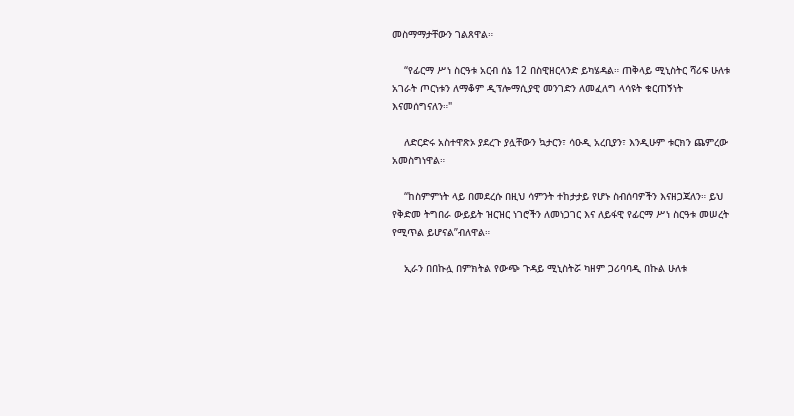መስማማታቸውን ገልጸዋል።

    “የፊርማ ሥነ ስርዓቱ አርብ ሰኔ 12 በስዊዘርላንድ ይካሄዳል። ጠቅላይ ሚኒስትር ሻሪፍ ሁለቱ አገራት ጦርነቱን ለማቆም ዲፕሎማሲያዊ መንገድን ለመፈለግ ላሳዩት ቁርጠኝነት እናመሰግናለን።"

    ለድርድሩ አስተዋጽኦ ያደረጉ ያሏቸውን ኳታርን፣ ሳዑዲ አረቢያን፣ እንዲሁም ቱርክን ጨምረው አመስግነዋል።

    “ከስምምነት ላይ በመደረሱ በዚህ ሳምንት ተከታታይ የሆኑ ስብሰባዎችን እናዘጋጃለን። ይህ የቅድመ ትግበራ ውይይት ዝርዝር ነገሮችን ለመነጋገር እና ለይፋዊ የፊርማ ሥነ ስርዓቱ መሠረት የሚጥል ይሆናል”ብለዋል።

    ኢራን በበኩሏ በምክትል የውጭ ጉዳይ ሚኒስትሯ ካዘም ጋሪባባዲ በኩል ሁለቱ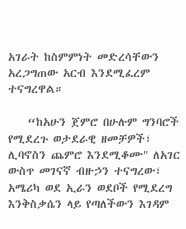አገራት ከስምምነት መድረሳቸውን አረጋግጠው አርብ እንደሚፈረም ተናግረዋል።

    “ከአሁን ጀምሮ በሁሉም ግንባሮች የሚደረጉ ወታደራዊ ዘመቻዎች፣ ሊባኖስን ጨምሮ እንደሚቆሙ" ለአገር ውስጥ መገናኛ ብዙኃን ተናግረው፣ አሜሪካ ወደ ኢራን ወደቦች የሚደረግ እንቅስቃሴን ላይ የጣለችውን እገዳም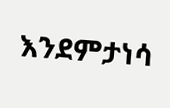እንደምታነሳ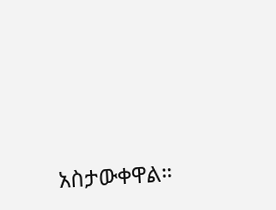አስታውቀዋል።